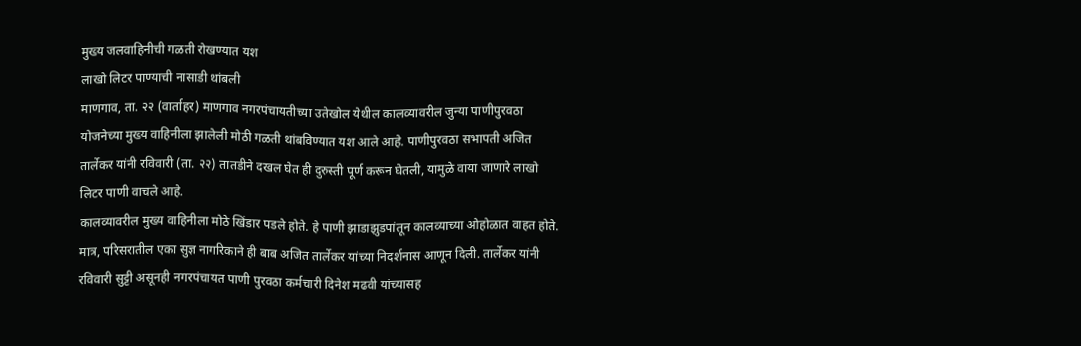मुख्य जलवाहिनीची गळती रोखण्यात यश
लाखो लिटर पाण्याची नासाडी थांबली
माणगाव, ता. २२ (वार्ताहर) माणगाव नगरपंचायतीच्या उतेखोल येथील कालव्यावरील जुन्या पाणीपुरवठा योजनेच्या मुख्य वाहिनीला झालेली मोठी गळती थांबविण्यात यश आले आहे. पाणीपुरवठा सभापती अजित तार्लेकर यांनी रविवारी (ता. २२) तातडीने दखल घेत ही दुरुस्ती पूर्ण करून घेतली, यामुळे वाया जाणारे लाखो लिटर पाणी वाचले आहे.
कालव्यावरील मुख्य वाहिनीला मोठे खिंडार पडले होते. हे पाणी झाडाझुडपांतून कालव्याच्या ओहोळात वाहत होते. मात्र, परिसरातील एका सुज्ञ नागरिकाने ही बाब अजित तार्लेकर यांच्या निदर्शनास आणून दिली. तार्लेकर यांनी रविवारी सुट्टी असूनही नगरपंचायत पाणी पुरवठा कर्मचारी दिनेश मढवी यांच्यासह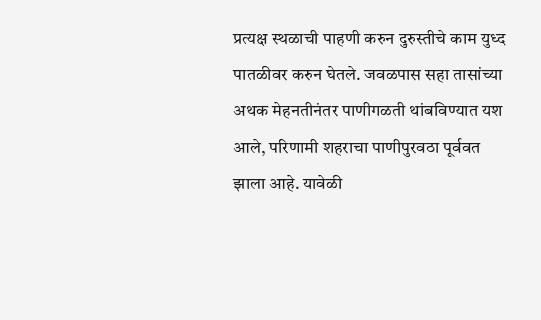प्रत्यक्ष स्थळाची पाहणी करुन दुरुस्तीचे काम युध्द पातळीवर करुन घेतले. जवळपास सहा तासांच्या अथक मेहनतीनंतर पाणीगळती थांबविण्यात यश आले, परिणामी शहराचा पाणीपुरवठा पूर्ववत झाला आहे. यावेळी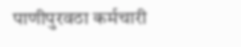पाणीपुरवठा कर्मचारी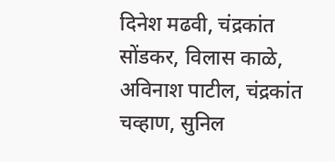दिनेश मढवी, चंद्रकांत सोंडकर, विलास काळे, अविनाश पाटील, चंद्रकांत चव्हाण, सुनिल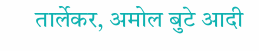तार्लेकर, अमोल बुटे आदी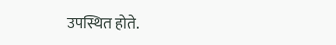उपस्थित होते.